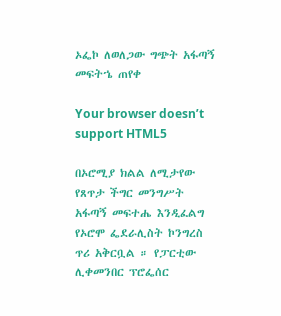ኦፌኮ ለወለጋው ግጭት አፋጣኝ መፍትኄ ጠየቀ

Your browser doesn’t support HTML5

በኦሮሚያ ክልል ለሚታየው የጸጥታ ችግር መንግሥት አፋጣኝ መፍተሔ እንዲፈልግ የኦሮሞ ፌደራሊስት ኮንግረስ ጥሪ አቅርቧል ። የፓርቲው ሊቀመንበር ፕሮፌሰር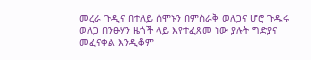መረራ ጉዲና በተለይ ሰሞኑን በምስራቅ ወለጋና ሆሮ ጉዱሩ ወለጋ በንፁሃን ዜጎች ላይ እየተፈጸመ ነው ያሉት ግድያና መፈናቀል እንዲቆም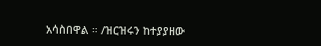አሳስበዋል ። /ዝርዝሩን ከተያያዘው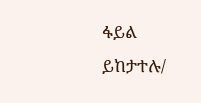ፋይል ይከታተሉ/